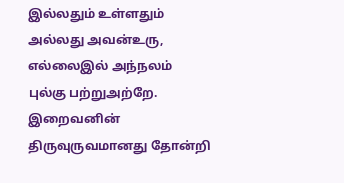இல்லதும் உள்ளதும்
அல்லது அவன்உரு,
எல்லைஇல் அந்நலம்
புல்கு பற்றுஅற்றே.
இறைவனின் திருவுருவமானது தோன்றி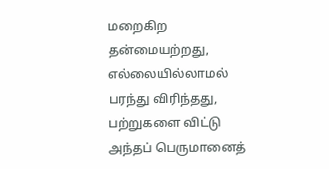மறைகிற தன்மையற்றது, எல்லையில்லாமல் பரந்து விரிந்தது, பற்றுகளை விட்டு அந்தப் பெருமானைத்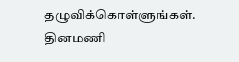தழுவிக்கொள்ளுங்கள்.
தினமணி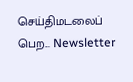செய்திமடலைப் பெற... Newsletter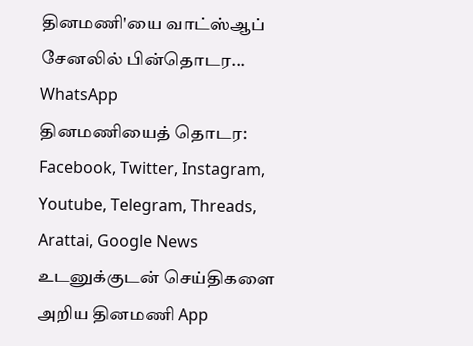தினமணி'யை வாட்ஸ்ஆப் சேனலில் பின்தொடர... WhatsApp
தினமணியைத் தொடர: Facebook, Twitter, Instagram, Youtube, Telegram, Threads, Arattai, Google News
உடனுக்குடன் செய்திகளை அறிய தினமணி App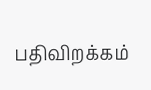பதிவிறக்கம்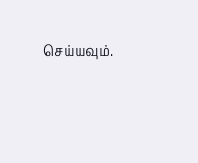செய்யவும்.